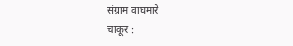संग्राम वाघमारे
चाकूर :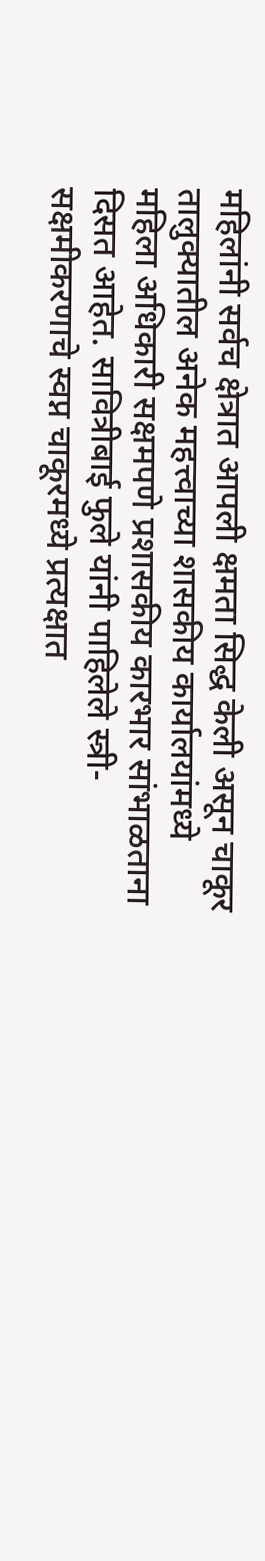महिलांनी सर्वच क्षेत्रात आपली क्षमता सिद्ध केली असून चाकूर तालुक्यातील अनेक महत्त्वाच्या शासकीय कार्यालयांमध्ये महिला अधिकारी सक्षमपणे प्रशासकीय कारभार सांभाळताना दिसत आहेत. सावित्रीबाई फुले यांनी पाहिलेले स्त्री-सक्षमीकरणाचे स्वप्न चाकूरमध्ये प्रत्यक्षात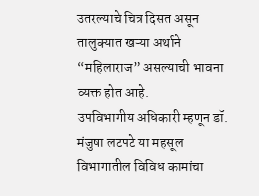उतरल्याचे चित्र दिसत असून तालुक्यात खऱ्या अर्थाने “महिलाराज” असल्याची भावना व्यक्त होत आहे.
उपविभागीय अधिकारी म्हणून डॉ. मंजुषा लटपटे या महसूल विभागातील विविध कामांचा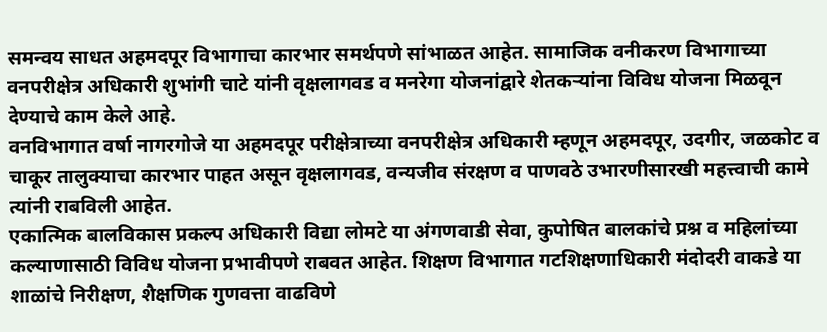समन्वय साधत अहमदपूर विभागाचा कारभार समर्थपणे सांभाळत आहेत. सामाजिक वनीकरण विभागाच्या वनपरीक्षेत्र अधिकारी शुभांगी चाटे यांनी वृक्षलागवड व मनरेगा योजनांद्वारे शेतकऱ्यांना विविध योजना मिळवून देण्याचे काम केले आहे.
वनविभागात वर्षा नागरगोजे या अहमदपूर परीक्षेत्राच्या वनपरीक्षेत्र अधिकारी म्हणून अहमदपूर, उदगीर, जळकोट व चाकूर तालुक्याचा कारभार पाहत असून वृक्षलागवड, वन्यजीव संरक्षण व पाणवठे उभारणीसारखी महत्त्वाची कामे त्यांनी राबविली आहेत.
एकात्मिक बालविकास प्रकल्प अधिकारी विद्या लोमटे या अंगणवाडी सेवा, कुपोषित बालकांचे प्रश्न व महिलांच्या कल्याणासाठी विविध योजना प्रभावीपणे राबवत आहेत. शिक्षण विभागात गटशिक्षणाधिकारी मंदोदरी वाकडे या शाळांचे निरीक्षण, शैक्षणिक गुणवत्ता वाढविणे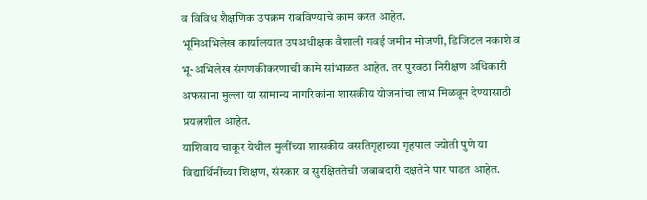व विविध शैक्षणिक उपक्रम राबविण्याचे काम करत आहेत.
भूमिअभिलेख कार्यालयात उपअधीक्षक वैशाली गवई जमीन मोजणी, डिजिटल नकाशे व भू-अभिलेख संगणकीकरणाची कामे सांभाळत आहेत. तर पुरवठा निरीक्षण अधिकारी अफसाना मुल्ला या सामान्य नागरिकांना शासकीय योजनांचा लाभ मिळवून देण्यासाठी प्रयत्नशील आहेत.
याशिवाय चाकूर येथील मुलींच्या शासकीय वसतिगृहाच्या गृहपाल ज्योती पुणे या विद्यार्थिनींच्या शिक्षण, संस्कार व सुरक्षिततेची जबाबदारी दक्षतेने पार पाडत आहेत.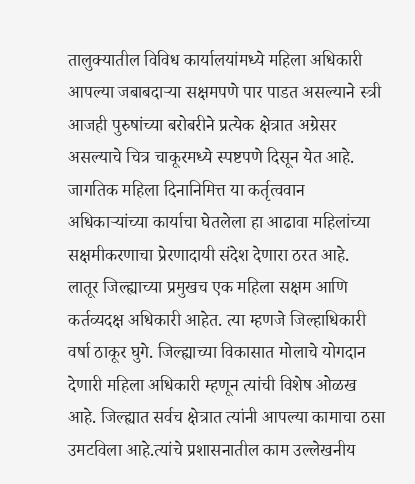तालुक्यातील विविध कार्यालयांमध्ये महिला अधिकारी आपल्या जबाबदाऱ्या सक्षमपणे पार पाडत असल्याने स्त्री आजही पुरुषांच्या बरोबरीने प्रत्येक क्षेत्रात अग्रेसर असल्याचे चित्र चाकूरमध्ये स्पष्टपणे दिसून येत आहे. जागतिक महिला दिनानिमित्त या कर्तृत्ववान अधिकाऱ्यांच्या कार्याचा घेतलेला हा आढावा महिलांच्या सक्षमीकरणाचा प्रेरणादायी संदेश देणारा ठरत आहे.
लातूर जिल्ह्याच्या प्रमुखच एक महिला सक्षम आणि कर्तव्यदक्ष अधिकारी आहेत. त्या म्हणजे जिल्हाधिकारी वर्षा ठाकूर घुगे. जिल्ह्याच्या विकासात मोलाचे योगदान देणारी महिला अधिकारी म्हणून त्यांची विशेष ओळख आहे. जिल्ह्यात सर्वच क्षेत्रात त्यांनी आपल्या कामाचा ठसा उमटविला आहे.त्यांचे प्रशासनातील काम उल्लेखनीय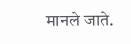मानले जाते.